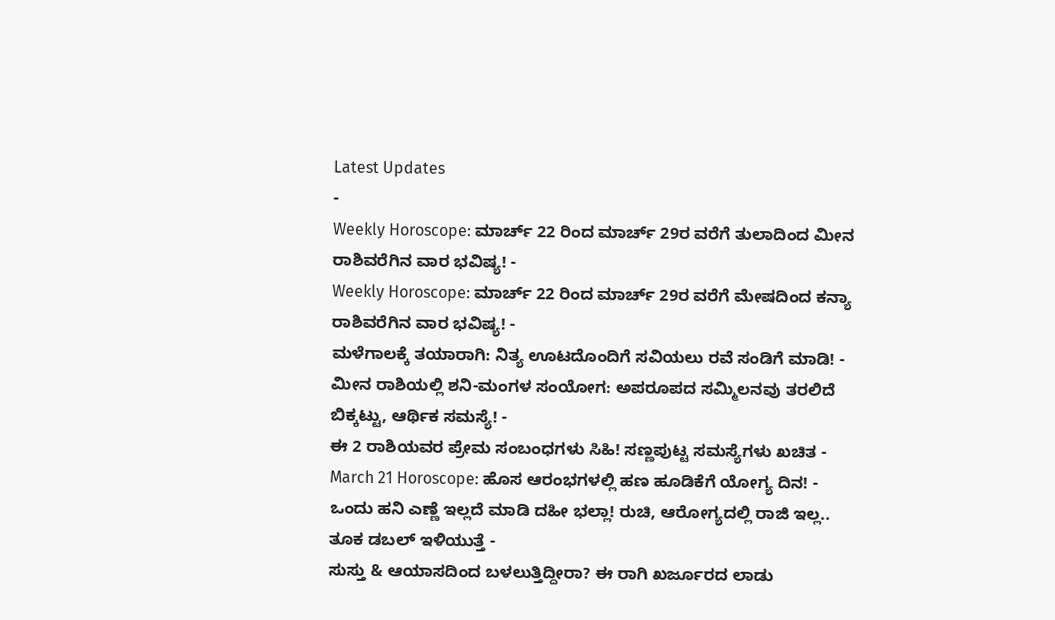Latest Updates
-
Weekly Horoscope: ಮಾರ್ಚ್ 22 ರಿಂದ ಮಾರ್ಚ್ 29ರ ವರೆಗೆ ತುಲಾದಿಂದ ಮೀನ ರಾಶಿವರೆಗಿನ ವಾರ ಭವಿಷ್ಯ! -
Weekly Horoscope: ಮಾರ್ಚ್ 22 ರಿಂದ ಮಾರ್ಚ್ 29ರ ವರೆಗೆ ಮೇಷದಿಂದ ಕನ್ಯಾ ರಾಶಿವರೆಗಿನ ವಾರ ಭವಿಷ್ಯ! -
ಮಳೆಗಾಲಕ್ಕೆ ತಯಾರಾಗಿ: ನಿತ್ಯ ಊಟದೊಂದಿಗೆ ಸವಿಯಲು ರವೆ ಸಂಡಿಗೆ ಮಾಡಿ! -
ಮೀನ ರಾಶಿಯಲ್ಲಿ ಶನಿ-ಮಂಗಳ ಸಂಯೋಗ: ಅಪರೂಪದ ಸಮ್ಮಿಲನವು ತರಲಿದೆ ಬಿಕ್ಕಟ್ಟು, ಆರ್ಥಿಕ ಸಮಸ್ಯೆ! -
ಈ 2 ರಾಶಿಯವರ ಪ್ರೇಮ ಸಂಬಂಧಗಳು ಸಿಹಿ! ಸಣ್ಣಪುಟ್ಟ ಸಮಸ್ಯೆಗಳು ಖಚಿತ -
March 21 Horoscope: ಹೊಸ ಆರಂಭಗಳಲ್ಲಿ ಹಣ ಹೂಡಿಕೆಗೆ ಯೋಗ್ಯ ದಿನ! -
ಒಂದು ಹನಿ ಎಣ್ಣೆ ಇಲ್ಲದೆ ಮಾಡಿ ದಹೀ ಭಲ್ಲಾ! ರುಚಿ, ಆರೋಗ್ಯದಲ್ಲಿ ರಾಜಿ ಇಲ್ಲ.. ತೂಕ ಡಬಲ್ ಇಳಿಯುತ್ತೆ -
ಸುಸ್ತು & ಆಯಾಸದಿಂದ ಬಳಲುತ್ತಿದ್ದೀರಾ? ಈ ರಾಗಿ ಖರ್ಜೂರದ ಲಾಡು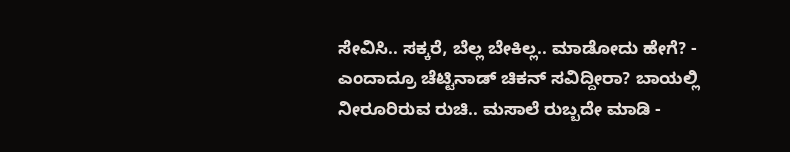ಸೇವಿಸಿ.. ಸಕ್ಕರೆ, ಬೆಲ್ಲ ಬೇಕಿಲ್ಲ.. ಮಾಡೋದು ಹೇಗೆ? -
ಎಂದಾದ್ರೂ ಚೆಟ್ಟಿನಾಡ್ ಚಿಕನ್ ಸವಿದ್ದೀರಾ? ಬಾಯಲ್ಲಿ ನೀರೂರಿರುವ ರುಚಿ.. ಮಸಾಲೆ ರುಬ್ಬದೇ ಮಾಡಿ -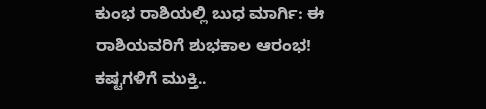ಕುಂಭ ರಾಶಿಯಲ್ಲಿ ಬುಧ ಮಾರ್ಗಿ: ಈ ರಾಶಿಯವರಿಗೆ ಶುಭಕಾಲ ಆರಂಭ! ಕಷ್ಟಗಳಿಗೆ ಮುಕ್ತಿ..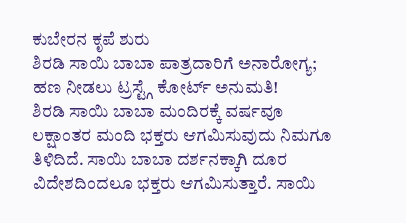ಕುಬೇರನ ಕೃಪೆ ಶುರು
ಶಿರಡಿ ಸಾಯಿ ಬಾಬಾ ಪಾತ್ರದಾರಿಗೆ ಅನಾರೋಗ್ಯ; ಹಣ ನೀಡಲು ಟ್ರಸ್ಟ್ಗೆ ಕೋರ್ಟ್ ಅನುಮತಿ!
ಶಿರಡಿ ಸಾಯಿ ಬಾಬಾ ಮಂದಿರಕ್ಕೆ ವರ್ಷವೂ ಲಕ್ಷಾಂತರ ಮಂದಿ ಭಕ್ತರು ಆಗಮಿಸುವುದು ನಿಮಗೂ ತಿಳಿದಿದೆ. ಸಾಯಿ ಬಾಬಾ ದರ್ಶನಕ್ಕಾಗಿ ದೂರ ವಿದೇಶದಿಂದಲೂ ಭಕ್ತರು ಆಗಮಿಸುತ್ತಾರೆ. ಸಾಯಿ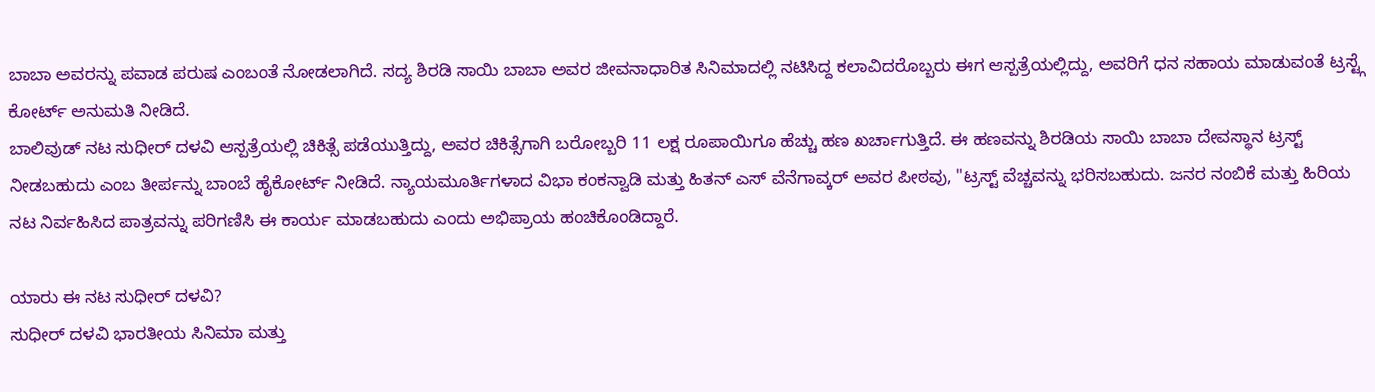ಬಾಬಾ ಅವರನ್ನು ಪವಾಡ ಪರುಷ ಎಂಬಂತೆ ನೋಡಲಾಗಿದೆ. ಸದ್ಯ ಶಿರಡಿ ಸಾಯಿ ಬಾಬಾ ಅವರ ಜೀವನಾಧಾರಿತ ಸಿನಿಮಾದಲ್ಲಿ ನಟಿಸಿದ್ದ ಕಲಾವಿದರೊಬ್ಬರು ಈಗ ಆಸ್ಪತ್ರೆಯಲ್ಲಿದ್ದು, ಅವರಿಗೆ ಧನ ಸಹಾಯ ಮಾಡುವಂತೆ ಟ್ರಸ್ಟ್ಗೆ ಕೋರ್ಟ್ ಅನುಮತಿ ನೀಡಿದೆ.
ಬಾಲಿವುಡ್ ನಟ ಸುಧೀರ್ ದಳವಿ ಆಸ್ಪತ್ರೆಯಲ್ಲಿ ಚಿಕಿತ್ಸೆ ಪಡೆಯುತ್ತಿದ್ದು, ಅವರ ಚಿಕಿತ್ಸೆಗಾಗಿ ಬರೋಬ್ಬರಿ 11 ಲಕ್ಷ ರೂಪಾಯಿಗೂ ಹೆಚ್ಚು ಹಣ ಖರ್ಚಾಗುತ್ತಿದೆ. ಈ ಹಣವನ್ನು ಶಿರಡಿಯ ಸಾಯಿ ಬಾಬಾ ದೇವಸ್ಥಾನ ಟ್ರಸ್ಟ್ ನೀಡಬಹುದು ಎಂಬ ತೀರ್ಪನ್ನು ಬಾಂಬೆ ಹೈಕೋರ್ಟ್ ನೀಡಿದೆ. ನ್ಯಾಯಮೂರ್ತಿಗಳಾದ ವಿಭಾ ಕಂಕನ್ವಾಡಿ ಮತ್ತು ಹಿತನ್ ಎಸ್ ವೆನೆಗಾವ್ಕರ್ ಅವರ ಪೀಠವು, "ಟ್ರಸ್ಟ್ ವೆಚ್ಚವನ್ನು ಭರಿಸಬಹುದು. ಜನರ ನಂಬಿಕೆ ಮತ್ತು ಹಿರಿಯ ನಟ ನಿರ್ವಹಿಸಿದ ಪಾತ್ರವನ್ನು ಪರಿಗಣಿಸಿ ಈ ಕಾರ್ಯ ಮಾಡಬಹುದು ಎಂದು ಅಭಿಪ್ರಾಯ ಹಂಚಿಕೊಂಡಿದ್ದಾರೆ.

ಯಾರು ಈ ನಟ ಸುಧೀರ್ ದಳವಿ?
ಸುಧೀರ್ ದಳವಿ ಭಾರತೀಯ ಸಿನಿಮಾ ಮತ್ತು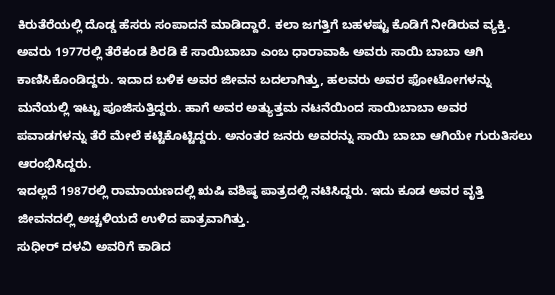ಕಿರುತೆರೆಯಲ್ಲಿ ದೊಡ್ಡ ಹೆಸರು ಸಂಪಾದನೆ ಮಾಡಿದ್ದಾರೆ. ಕಲಾ ಜಗತ್ತಿಗೆ ಬಹಳಷ್ಟು ಕೊಡಿಗೆ ನೀಡಿರುವ ವ್ಯಕ್ತಿ. ಅವರು 1977ರಲ್ಲಿ ತೆರೆಕಂಡ ಶಿರಡಿ ಕೆ ಸಾಯಿಬಾಬಾ ಎಂಬ ಧಾರಾವಾಹಿ ಅವರು ಸಾಯಿ ಬಾಬಾ ಆಗಿ ಕಾಣಿಸಿಕೊಂಡಿದ್ದರು. ಇದಾದ ಬಳಿಕ ಅವರ ಜೀವನ ಬದಲಾಗಿತ್ತು, ಹಲವರು ಅವರ ಫೋಟೋಗಳನ್ನು ಮನೆಯಲ್ಲಿ ಇಟ್ಟು ಪೂಜಿಸುತ್ತಿದ್ದರು. ಹಾಗೆ ಅವರ ಅತ್ಯುತ್ತಮ ನಟನೆಯಿಂದ ಸಾಯಿಬಾಬಾ ಅವರ ಪವಾಡಗಳನ್ನು ತೆರೆ ಮೇಲೆ ಕಟ್ಟಿಕೊಟ್ಟಿದ್ದರು. ಅನಂತರ ಜನರು ಅವರನ್ನು ಸಾಯಿ ಬಾಬಾ ಆಗಿಯೇ ಗುರುತಿಸಲು ಆರಂಭಿಸಿದ್ದರು.
ಇದಲ್ಲದೆ 1987ರಲ್ಲಿ ರಾಮಾಯಣದಲ್ಲಿ ಋಷಿ ವಶಿಷ್ಠ ಪಾತ್ರದಲ್ಲಿ ನಟಿಸಿದ್ದರು. ಇದು ಕೂಡ ಅವರ ವೃತ್ತಿ ಜೀವನದಲ್ಲಿ ಅಚ್ಚಳಿಯದೆ ಉಳಿದ ಪಾತ್ರವಾಗಿತ್ತು.
ಸುಧೀರ್ ದಳವಿ ಅವರಿಗೆ ಕಾಡಿದ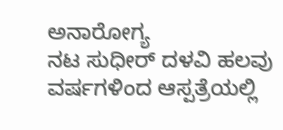ಅನಾರೋಗ್ಯ
ನಟ ಸುಧೀರ್ ದಳವಿ ಹಲವು ವರ್ಷಗಳಿಂದ ಆಸ್ಪತ್ರೆಯಲ್ಲಿ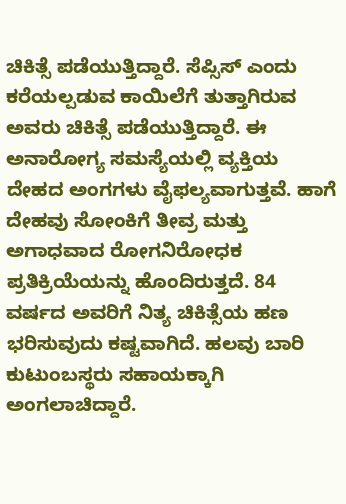ಚಿಕಿತ್ಸೆ ಪಡೆಯುತ್ತಿದ್ದಾರೆ. ಸೆಪ್ಸಿಸ್ ಎಂದು ಕರೆಯಲ್ಪಡುವ ಕಾಯಿಲೆಗೆ ತುತ್ತಾಗಿರುವ ಅವರು ಚಿಕಿತ್ಸೆ ಪಡೆಯುತ್ತಿದ್ದಾರೆ. ಈ ಅನಾರೋಗ್ಯ ಸಮಸ್ಯೆಯಲ್ಲಿ ವ್ಯಕ್ತಿಯ ದೇಹದ ಅಂಗಗಳು ವೈಫಲ್ಯವಾಗುತ್ತವೆ. ಹಾಗೆ ದೇಹವು ಸೋಂಕಿಗೆ ತೀವ್ರ ಮತ್ತು ಅಗಾಧವಾದ ರೋಗನಿರೋಧಕ ಪ್ರತಿಕ್ರಿಯೆಯನ್ನು ಹೊಂದಿರುತ್ತದೆ. 84 ವರ್ಷದ ಅವರಿಗೆ ನಿತ್ಯ ಚಿಕಿತ್ಸೆಯ ಹಣ ಭರಿಸುವುದು ಕಷ್ಟವಾಗಿದೆ. ಹಲವು ಬಾರಿ ಕುಟುಂಬಸ್ಥರು ಸಹಾಯಕ್ಕಾಗಿ ಅಂಗಲಾಚಿದ್ದಾರೆ.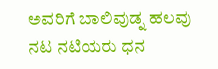ಅವರಿಗೆ ಬಾಲಿವುಡ್ನ ಹಲವು ನಟ ನಟಿಯರು ಧನ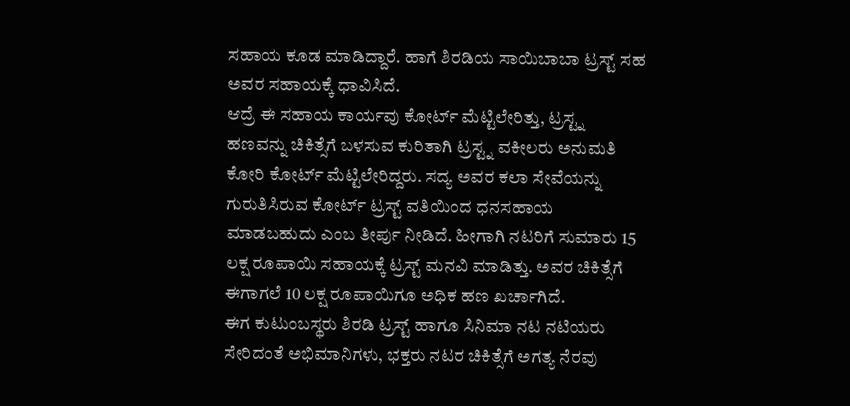ಸಹಾಯ ಕೂಡ ಮಾಡಿದ್ದಾರೆ. ಹಾಗೆ ಶಿರಡಿಯ ಸಾಯಿಬಾಬಾ ಟ್ರಸ್ಟ್ ಸಹ ಅವರ ಸಹಾಯಕ್ಕೆ ಧಾವಿಸಿದೆ.
ಆದ್ರೆ ಈ ಸಹಾಯ ಕಾರ್ಯವು ಕೋರ್ಟ್ ಮೆಟ್ಟಿಲೇರಿತ್ತು, ಟ್ರಸ್ಟ್ನ ಹಣವನ್ನು ಚಿಕಿತ್ಸೆಗೆ ಬಳಸುವ ಕುರಿತಾಗಿ ಟ್ರಸ್ಟ್ನ ವಕೀಲರು ಅನುಮತಿ ಕೋರಿ ಕೋರ್ಟ್ ಮೆಟ್ಟಿಲೇರಿದ್ದರು. ಸದ್ಯ ಅವರ ಕಲಾ ಸೇವೆಯನ್ನು ಗುರುತಿಸಿರುವ ಕೋರ್ಟ್ ಟ್ರಸ್ಟ್ ವತಿಯಿಂದ ಧನಸಹಾಯ ಮಾಡಬಹುದು ಎಂಬ ತೀರ್ಪು ನೀಡಿದೆ. ಹೀಗಾಗಿ ನಟರಿಗೆ ಸುಮಾರು 15 ಲಕ್ಷ ರೂಪಾಯಿ ಸಹಾಯಕ್ಕೆ ಟ್ರಸ್ಟ್ ಮನವಿ ಮಾಡಿತ್ತು. ಅವರ ಚಿಕಿತ್ಸೆಗೆ ಈಗಾಗಲೆ 10 ಲಕ್ಷ ರೂಪಾಯಿಗೂ ಅಧಿಕ ಹಣ ಖರ್ಚಾಗಿದೆ.
ಈಗ ಕುಟುಂಬಸ್ಥರು ಶಿರಡಿ ಟ್ರಸ್ಟ್ ಹಾಗೂ ಸಿನಿಮಾ ನಟ ನಟಿಯರು ಸೇರಿದಂತೆ ಅಭಿಮಾನಿಗಳು, ಭಕ್ತರು ನಟರ ಚಿಕಿತ್ಸೆಗೆ ಅಗತ್ಯ ನೆರವು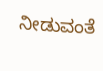ನೀಡುವಂತೆ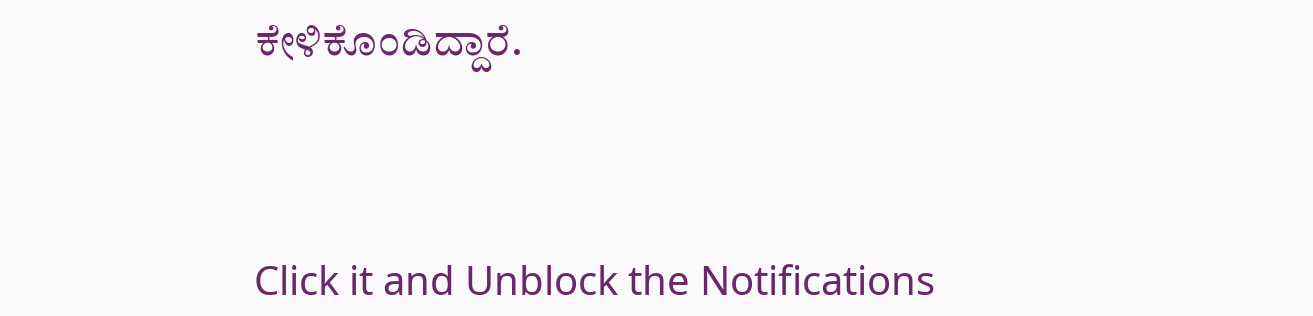ಕೇಳಿಕೊಂಡಿದ್ದಾರೆ.



Click it and Unblock the Notifications